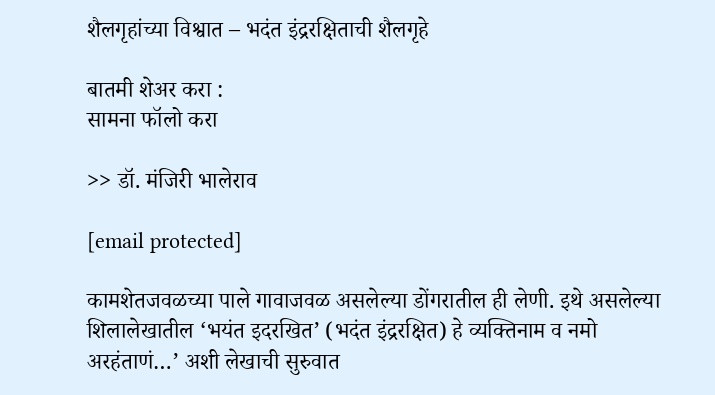शैलगृहांच्या विश्वात – भदंत इंद्ररक्षिताची शैलगृहे

बातमी शेअर करा :
सामना फॉलो करा

>> डॉ. मंजिरी भालेराव

[email protected]

कामशेतजवळच्या पाले गावाजवळ असलेल्या डोंगरातील ही लेणी. इथे असलेल्या शिलालेखातील ‘भयंत इदरखित’ (भदंत इंद्ररक्षित) हे व्यक्तिनाम व नमो अरहंताणं…’ अशी लेखाची सुरुवात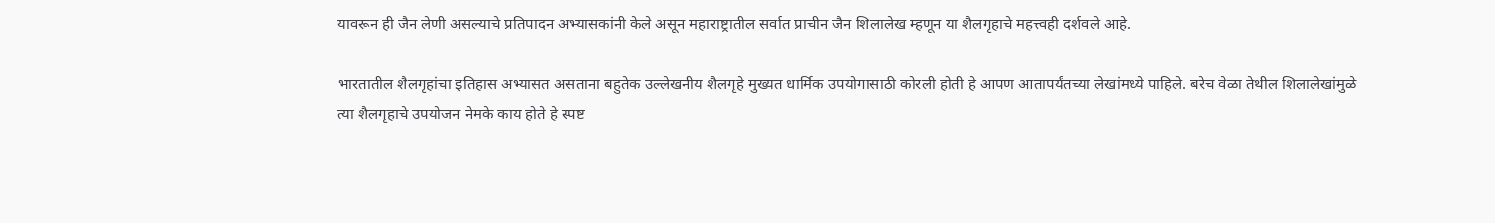यावरून ही जैन लेणी असल्याचे प्रतिपादन अभ्यासकांनी केले असून महाराष्ट्रातील सर्वात प्राचीन जैन शिलालेख म्हणून या शैलगृहाचे महत्त्वही दर्शवले आहे.

भारतातील शैलगृहांचा इतिहास अभ्यासत असताना बहुतेक उल्लेखनीय शैलगृहे मुख्यत धार्मिक उपयोगासाठी कोरली होती हे आपण आतापर्यंतच्या लेखांमध्ये पाहिले. बरेच वेळा तेथील शिलालेखांमुळे त्या शैलगृहाचे उपयोजन नेमके काय होते हे स्पष्ट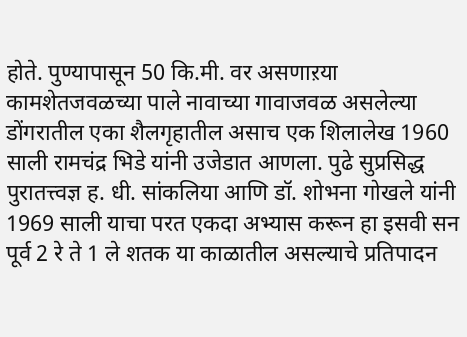होते. पुण्यापासून 50 कि.मी. वर असणाऱया कामशेतजवळच्या पाले नावाच्या गावाजवळ असलेल्या डोंगरातील एका शैलगृहातील असाच एक शिलालेख 1960 साली रामचंद्र भिडे यांनी उजेडात आणला. पुढे सुप्रसिद्ध पुरातत्त्वज्ञ ह. धी. सांकलिया आणि डॉ. शोभना गोखले यांनी 1969 साली याचा परत एकदा अभ्यास करून हा इसवी सन पूर्व 2 रे ते 1 ले शतक या काळातील असल्याचे प्रतिपादन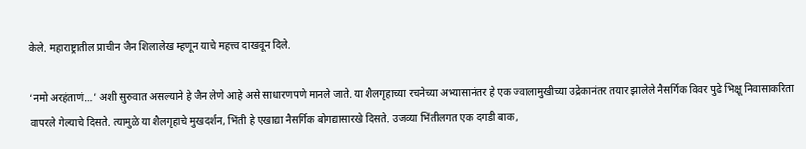केले. महाराष्ट्रातील प्राचीन जैन शिलालेख म्हणून याचे महत्त्व दाखवून दिले.

‘नमो अरहंताणं…’ अशी सुरुवात असल्याने हे जैन लेणे आहे असे साधारणपणे मानले जाते. या शैलगृहाच्या रचनेच्या अभ्यासानंतर हे एक ज्वालामुखीच्या उद्रेकानंतर तयार झालेले नैसर्गिक विवर पुढे भिक्षू निवासाकरिता वापरले गेल्याचे दिसते. त्यामुळे या शैलगृहाचे मुखदर्शन, भिंती हे एखाद्या नैसर्गिक बोगद्यासारखे दिसते. उजव्या भिंतीलगत एक दगडी बाक,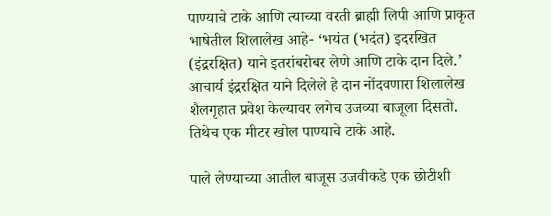पाण्याचे टाके आणि त्याच्या वरती ब्राह्मी लिपी आणि प्राकृत भाषेतील शिलालेख आहे- ‘भयंत (भदंत) इदरखित (इंद्ररक्षित) याने इतरांबरोबर लेणे आणि टाके दान दिले.’ आचार्य इंद्ररक्षित याने दिलेले हे दान नोंदवणारा शिलालेख शैलगृहात प्रवेश केल्यावर लगेच उजव्या बाजूला दिसतो. तिथेच एक मीटर खोल पाण्याचे टाके आहे.

पाले लेण्याच्या आतील बाजूस उजवीकडे एक छोटीशी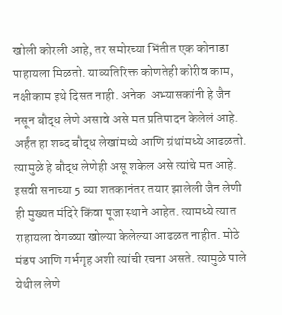खोली कोरली आहे, तर समोरच्या भिंतीत एक कोनाडा पाहायला मिळतो. याव्यतिरिक्त कोणतेही कोरीव काम, नक्षीकाम इथे दिसत नाही. अनेक  अभ्यासकांनी हे जैन नसून बौद्ध लेणे असावे असे मत प्रतिपादन केलेलं आहे. अर्हंत हा शब्द बौद्ध लेखांमध्ये आणि ग्रंथांमध्ये आढळतो. त्यामुळे हे बौद्ध लेणेही असू शकेल असे त्यांचे मत आहे. इसवी सनाच्या 5 व्या शतकानंतर तयार झालेली जैन लेणी ही मुख्यत मंदिरे किंवा पूजा स्थाने आहेत. त्यामध्ये त्यात राहायला वेगळ्या खोल्या केलेल्या आढळत नाहीत. मोठे मंडप आणि गर्भगृह अशी त्यांची रचना असते. त्यामुळे पाले येथील लेणे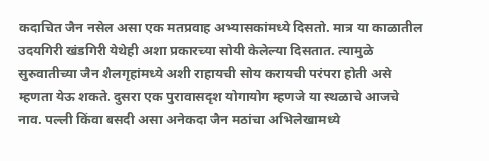कदाचित जैन नसेल असा एक मतप्रवाह अभ्यासकांमध्ये दिसतो. मात्र या काळातील उदयगिरी खंडगिरी येथेही अशा प्रकारच्या सोयी केलेल्या दिसतात. त्यामुळे सुरुवातीच्या जैन शैलगृहांमध्ये अशी राहायची सोय करायची परंपरा होती असे म्हणता येऊ शकते. दुसरा एक पुरावासदृश योगायोग म्हणजे या स्थळाचे आजचे नाव. पल्ली किंवा बसदी असा अनेकदा जैन मठांचा अभिलेखामध्ये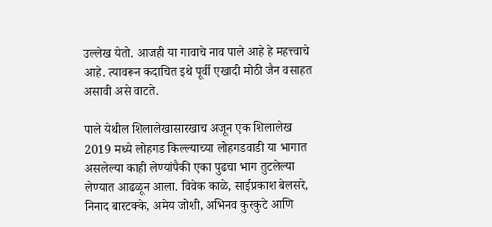उल्लेख येतो. आजही या गावाचे नाव पाले आहे हे महत्त्वाचे आहे. त्यावरून कदाचित इथे पूर्वी एखादी मोठी जैन वसाहत असावी असे वाटते.

पाले येथील शिलालेखासारखाच अजून एक शिलालेख 2019 मध्ये लोहगड किल्ल्याच्या लोहगडवाडी या भागात असलेल्या काही लेण्यांपैकी एका पुढचा भाग तुटलेल्या लेण्यात आढळून आला. विवेक काळे, साईप्रकाश बेलसरे, निनाद बारटक्के, अमेय जोशी, अभिनव कुरकुटे आणि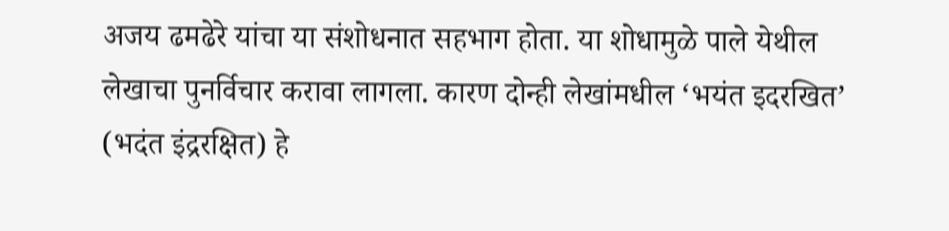अजय ढमढेरे यांचा या संशोधनात सहभाग होता. या शोधामुळे पाले येथील लेखाचा पुनर्विचार करावा लागला. कारण दोन्ही लेखांमधील ‘भयंत इदरखित’ (भदंत इंद्ररक्षित) हे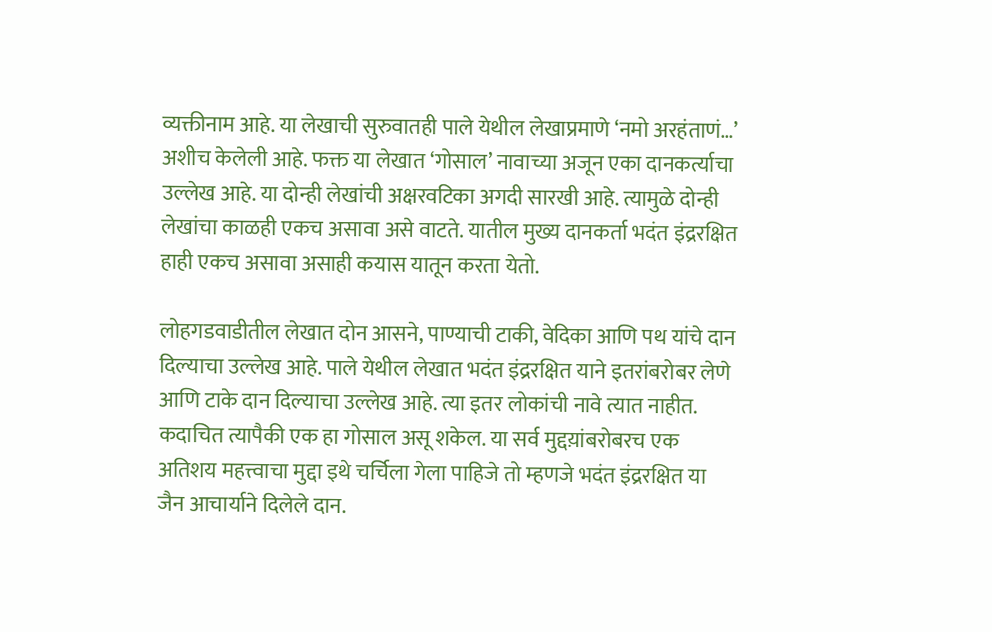व्यक्तीनाम आहे. या लेखाची सुरुवातही पाले येथील लेखाप्रमाणे ‘नमो अरहंताणं…’ अशीच केलेली आहे. फक्त या लेखात ‘गोसाल’ नावाच्या अजून एका दानकर्त्याचा उल्लेख आहे. या दोन्ही लेखांची अक्षरवटिका अगदी सारखी आहे. त्यामुळे दोन्ही लेखांचा काळही एकच असावा असे वाटते. यातील मुख्य दानकर्ता भदंत इंद्ररक्षित हाही एकच असावा असाही कयास यातून करता येतो.

लोहगडवाडीतील लेखात दोन आसने, पाण्याची टाकी, वेदिका आणि पथ यांचे दान दिल्याचा उल्लेख आहे. पाले येथील लेखात भदंत इंद्ररक्षित याने इतरांबरोबर लेणे आणि टाके दान दिल्याचा उल्लेख आहे. त्या इतर लोकांची नावे त्यात नाहीत. कदाचित त्यापैकी एक हा गोसाल असू शकेल. या सर्व मुद्दय़ांबरोबरच एक अतिशय महत्त्वाचा मुद्दा इथे चर्चिला गेला पाहिजे तो म्हणजे भदंत इंद्ररक्षित या जैन आचार्याने दिलेले दान.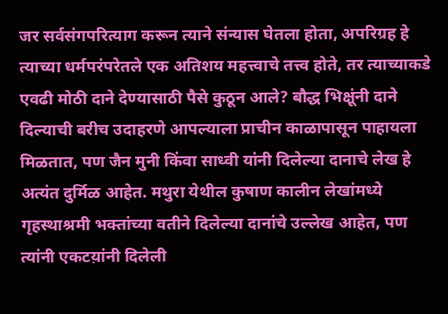जर सर्वसंगपरित्याग करून त्याने संन्यास घेतला होता, अपरिग्रह हे त्याच्या धर्मपरंपरेतले एक अतिशय महत्त्वाचे तत्त्व होते, तर त्याच्याकडे एवढी मोठी दाने देण्यासाठी पैसे कुठून आले? बौद्ध भिक्षूंनी दाने दिल्याची बरीच उदाहरणे आपल्याला प्राचीन काळापासून पाहायला मिळतात, पण जैन मुनी किंवा साध्वी यांनी दिलेल्या दानाचे लेख हे अत्यंत दुर्मिळ आहेत. मथुरा येथील कुषाण कालीन लेखांमध्ये गृहस्थाश्रमी भक्तांच्या वतीने दिलेल्या दानांचे उल्लेख आहेत, पण त्यांनी एकटय़ांनी दिलेली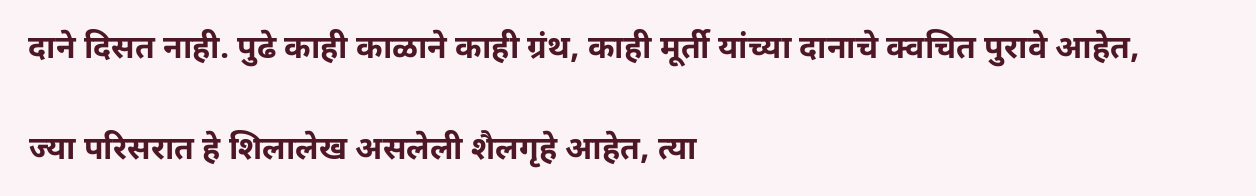दाने दिसत नाही. पुढे काही काळाने काही ग्रंथ, काही मूर्ती यांच्या दानाचे क्वचित पुरावे आहेत,

ज्या परिसरात हे शिलालेख असलेली शैलगृहे आहेत, त्या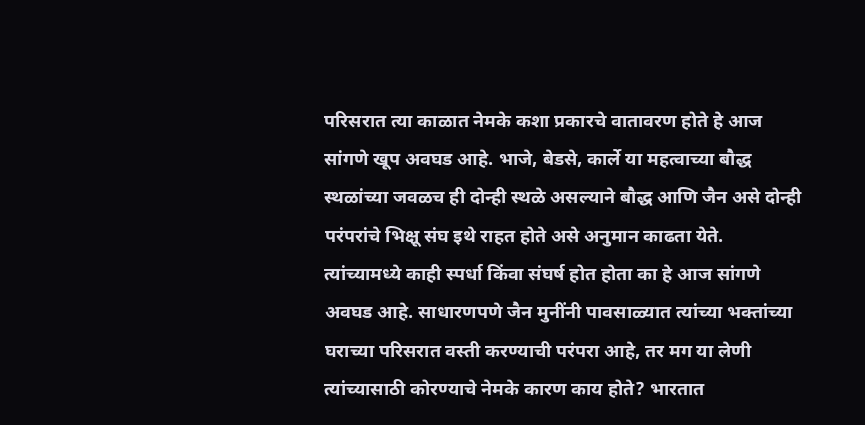परिसरात त्या काळात नेमके कशा प्रकारचे वातावरण होते हे आज सांगणे खूप अवघड आहे. भाजे, बेडसे, कार्ले या महत्वाच्या बौद्ध स्थळांच्या जवळच ही दोन्ही स्थळे असल्याने बौद्ध आणि जैन असे दोन्ही परंपरांचे भिक्षू संघ इथे राहत होते असे अनुमान काढता येते. त्यांच्यामध्ये काही स्पर्धा किंवा संघर्ष होत होता का हे आज सांगणे अवघड आहे. साधारणपणे जैन मुनींनी पावसाळ्यात त्यांच्या भक्तांच्या घराच्या परिसरात वस्ती करण्याची परंपरा आहे, तर मग या लेणी त्यांच्यासाठी कोरण्याचे नेमके कारण काय होते? भारतात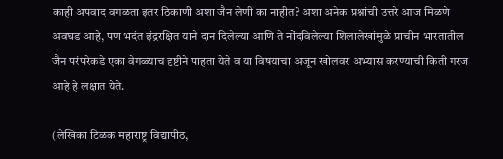काही अपवाद वगळता इतर ठिकाणी अशा जैन लेणी का नाहीत? अशा अनेक प्रश्नांची उत्तरे आज मिळणे अवघड आहे, पण भदंत इंद्ररक्षित याने दान दिलेल्या आणि ते नोंदविलेल्या शिलालेखांमुळे प्राचीन भारतातील जैन परंपरेकडे एका वेगळ्याच दृष्टीने पाहता येते व या विषयाचा अजून खोलवर अभ्यास करण्याची किती गरज आहे हे लक्षात येते.

(लेखिका टिळक महाराष्ट्र विद्यापीठ,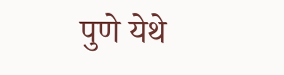पुणे येथे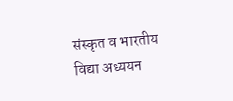संस्कृत व भारतीय विद्या अध्ययन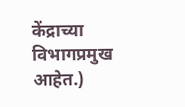केंद्राच्या विभागप्रमुख आहेत.)